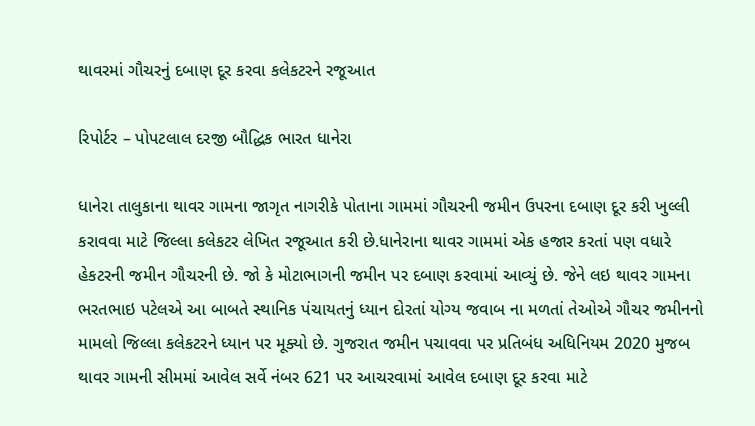થાવરમાં ગૌચરનું દબાણ દૂર કરવા કલેકટરને રજૂઆત

રિપોર્ટર – પોપટલાલ દરજી બૌદ્ધિક ભારત ધાનેરા

ધાનેરા તાલુકાના થાવર ગામના જાગૃત નાગરીકે પોતાના ગામમાં ગૌચરની જમીન ઉપરના દબાણ દૂર કરી ખુલ્લી કરાવવા માટે જિલ્લા કલેકટર લેખિત રજૂઆત કરી છે.ધાનેરાના થાવર ગામમાં એક હજાર કરતાં પણ વધારે હેકટરની જમીન ગૌચરની છે. જો કે મોટાભાગની જમીન પર દબાણ કરવામાં આવ્યું છે. જેને લઇ થાવર ગામના ભરતભાઇ પટેલએ આ બાબતે સ્થાનિક પંચાયતનું ધ્યાન દોરતાં યોગ્ય જવાબ ના મળતાં તેઓએ ગૌચર જમીનનો મામલો જિલ્લા કલેકટરને ધ્યાન પર મૂક્યો છે. ગુજરાત જમીન પચાવવા પર પ્રતિબંધ અધિનિયમ 2020 મુજબ થાવર ગામની સીમમાં આવેલ સર્વે નંબર 621 પર આચરવામાં આવેલ દબાણ દૂર કરવા માટે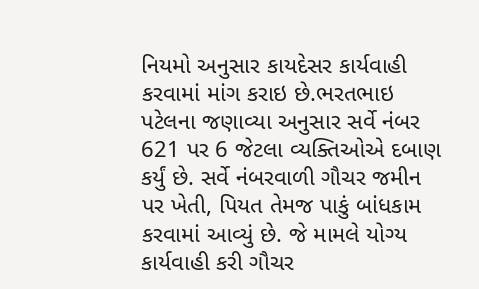નિયમો અનુસાર કાયદેસર કાર્યવાહી કરવામાં માંગ કરાઇ છે.ભરતભાઇ પટેલના જણાવ્યા અનુસાર સર્વે નંબર 621 પર 6 જેટલા વ્યક્તિઓએ દબાણ કર્યું છે. સર્વે નંબરવાળી ગૌચર જમીન પર ખેતી, પિયત તેમજ પાકું બાંધકામ કરવામાં આવ્યું છે. જે મામલે યોગ્ય કાર્યવાહી કરી ગૌચર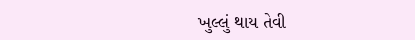ખુલ્લું થાય તેવી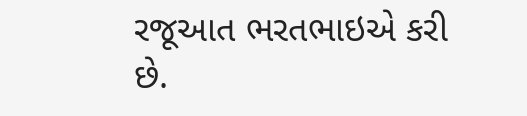રજૂઆત ભરતભાઇએ કરી છે.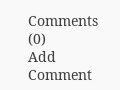Comments (0)
Add Comment